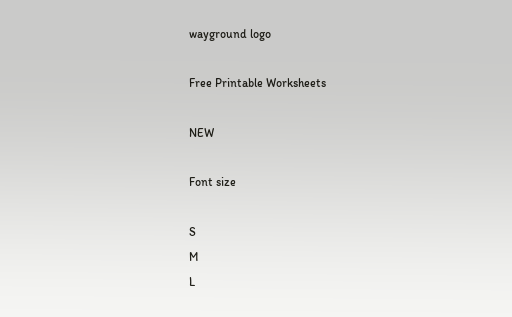wayground logo

Free Printable Worksheets

NEW

Font size

S
M
L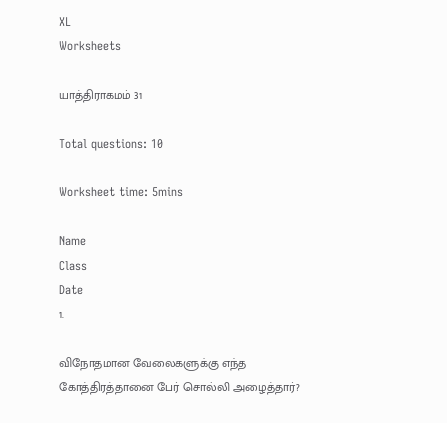XL
Worksheets

யாத்திராகமம் 31

Total questions: 10

Worksheet time: 5mins

Name
Class
Date
1.

விநோதமான வேலைகளுக்கு எந்த கோத்திரத்தானை பேர் சொல்லி அழைத்தார்?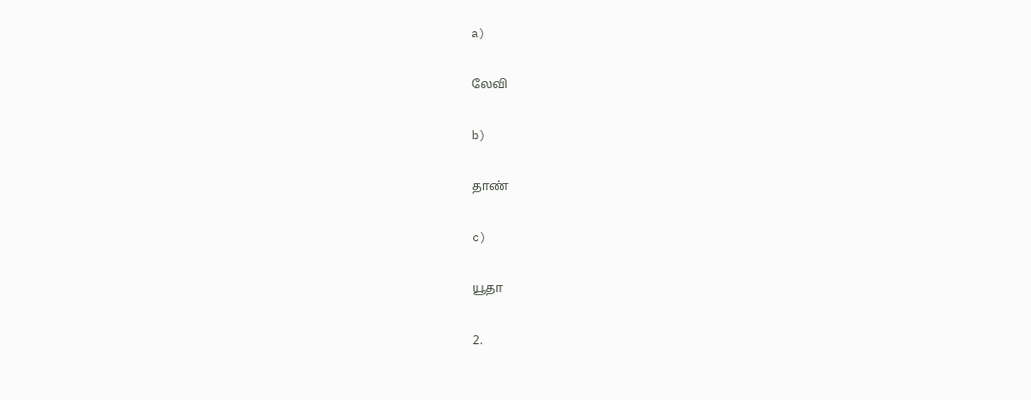a)

லேவி

b)

தாண்

c)

யூதா

2.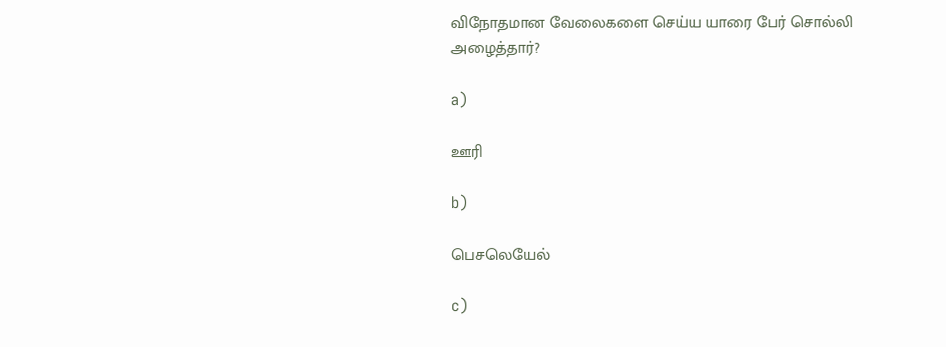விநோதமான வேலைகளை செய்ய யாரை பேர் சொல்லி அழைத்தார்?

a)

ஊரி

b)

பெசலெயேல்

c)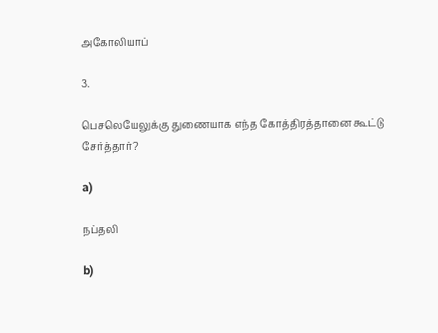அகோலியாப்

3.

பெசலெயேலுக்கு துணையாக எந்த கோத்திரத்தானை கூட்டு சேர்த்தார்?

a)

நப்தலி

b)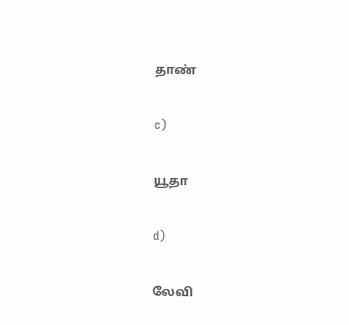தாண்

c)

யூதா

d)

லேவி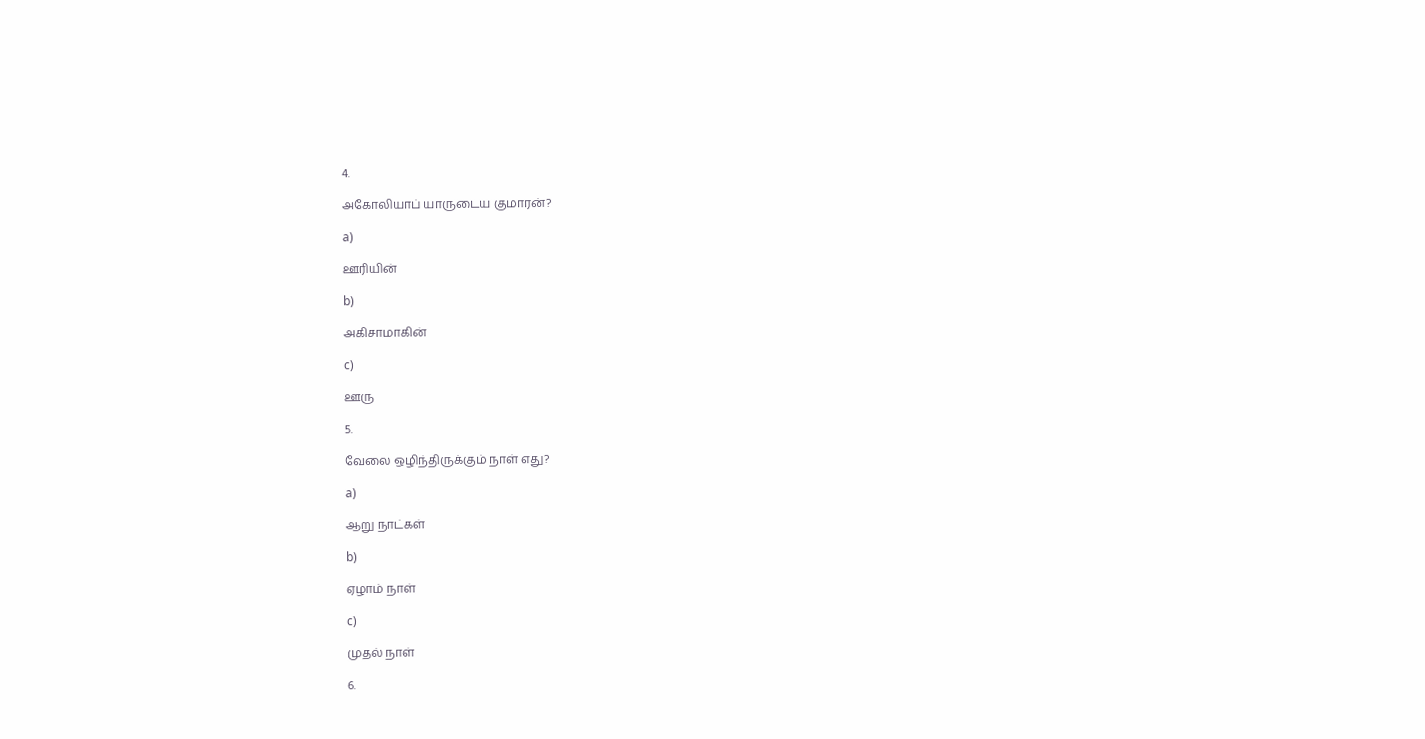4.

அகோலியாப் யாருடைய குமாரன்?

a)

ஊரியின்

b)

அகிசாமாகின்

c)

ஊரு

5.

வேலை ஒழிந்திருக்கும் நாள் எது?

a)

ஆறு நாட்கள்

b)

ஏழாம் நாள்

c)

முதல் நாள்

6.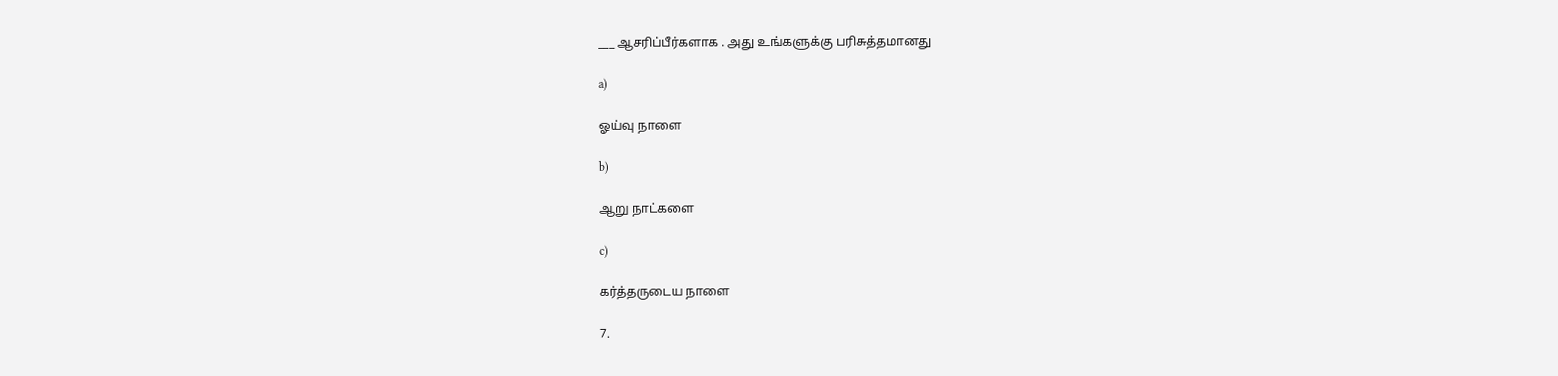___ ஆசரிப்பீர்களாக . அது உங்களுக்கு பரிசுத்தமானது

a)

ஓய்வு நாளை

b)

ஆறு நாட்களை

c)

கர்த்தருடைய நாளை

7.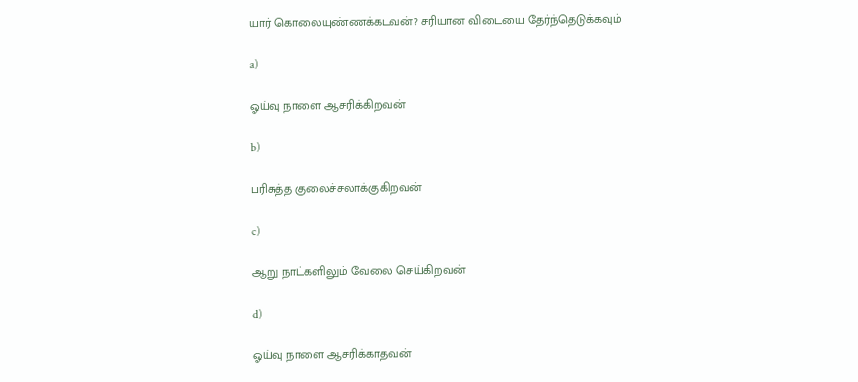யார் கொலையுண்ணக்கடவன்? சரியான விடையை தேர்ந்தெடுக்கவும்

a)

ஓய்வு நாளை ஆசரிக்கிறவன்

b)

பரிசுத்த குலைச்சலாக்குகிறவன்

c)

ஆறு நாட்களிலும் வேலை செய்கிறவன்

d)

ஓய்வு நாளை ஆசரிக்காதவன்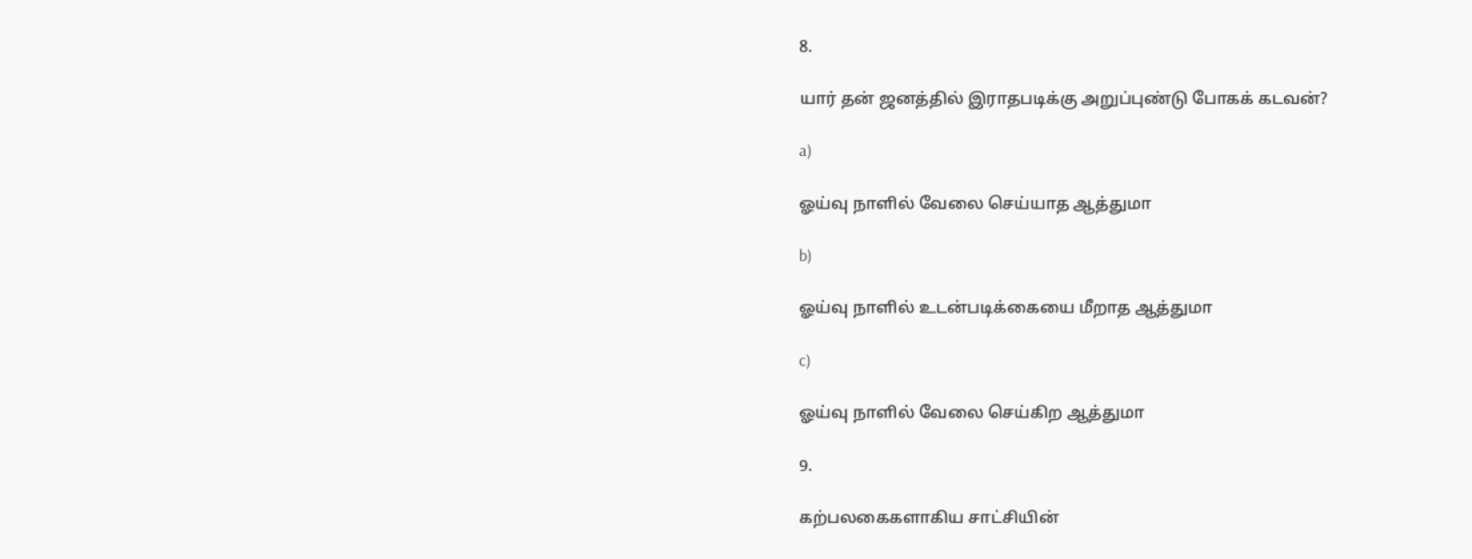8.

யார் தன் ஜனத்தில் இராதபடிக்கு அறுப்புண்டு போகக் கடவன்?

a)

ஓய்வு நாளில் வேலை செய்யாத ஆத்துமா

b)

ஓய்வு நாளில் உடன்படிக்கையை மீறாத ஆத்துமா

c)

ஓய்வு நாளில் வேலை செய்கிற ஆத்துமா

9.

கற்பலகைகளாகிய சாட்சியின்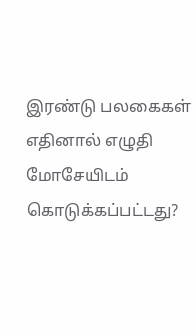இரண்டு பலகைகள் எதினால் எழுதி மோசேயிடம் கொடுக்கப்பட்டது?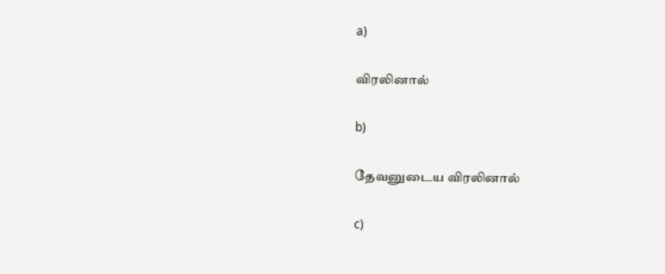a)

விரலினால்

b)

தேவனுடைய விரலினால்

c)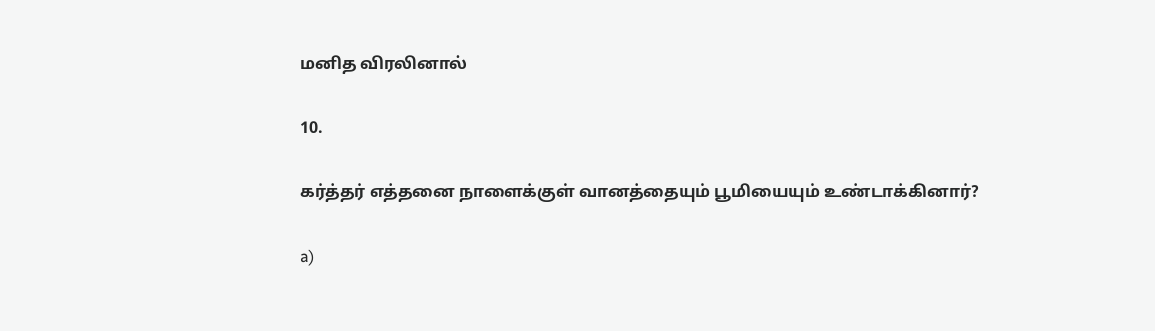மனித விரலினால்

10.

கர்த்தர் எத்தனை நாளைக்குள் வானத்தையும் பூமியையும் உண்டாக்கினார்?

a)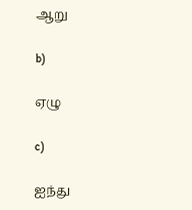ஆறு

b)

ஏழு

c)

ஐந்து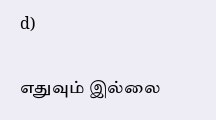d)

எதுவும் இல்லை